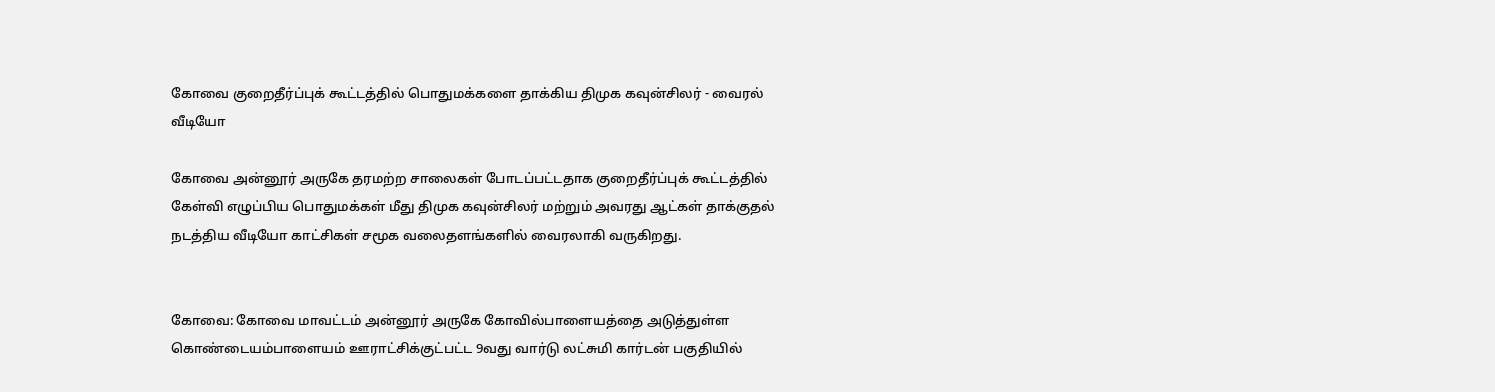கோவை குறைதீர்ப்புக் கூட்டத்தில் பொதுமக்களை தாக்கிய திமுக கவுன்சிலர் - வைரல் வீடியோ

கோவை அன்னூர் அருகே தரமற்ற சாலைகள் போடப்பட்டதாக குறைதீர்ப்புக் கூட்டத்தில் கேள்வி எழுப்பிய பொதுமக்கள் மீது திமுக கவுன்சிலர் மற்றும் அவரது ஆட்கள் தாக்குதல் நடத்திய வீடியோ காட்சிகள் சமூக வலைதளங்களில் வைரலாகி வருகிறது.


கோவை: கோவை மாவட்டம் அன்னூர் அருகே கோவில்பாளையத்தை அடுத்துள்ள கொண்டையம்பாளையம் ஊராட்சிக்குட்பட்ட 9வது வார்டு லட்சுமி கார்டன் பகுதியில்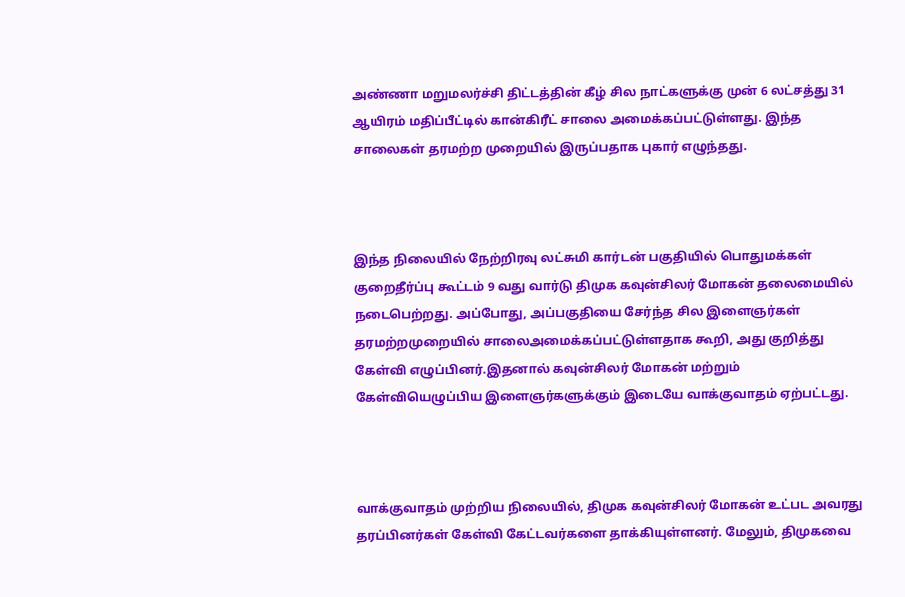அண்ணா மறுமலர்ச்சி திட்டத்தின் கீழ் சில நாட்களுக்கு முன் 6 லட்சத்து 31 ஆயிரம் மதிப்பீட்டில் கான்கிரீட் சாலை அமைக்கப்பட்டுள்ளது. இந்த சாலைகள் தரமற்ற முறையில் இருப்பதாக புகார் எழுந்தது.



இந்த நிலையில் நேற்றிரவு லட்சுமி கார்டன் பகுதியில் பொதுமக்கள் குறைதீர்ப்பு கூட்டம் 9 வது வார்டு திமுக கவுன்சிலர் மோகன் தலைமையில் நடைபெற்றது. அப்போது, அப்பகுதியை சேர்ந்த சில இளைஞர்கள் தரமற்றமுறையில் சாலைஅமைக்கப்பட்டுள்ளதாக கூறி, அது குறித்து கேள்வி எழுப்பினர்.இதனால் கவுன்சிலர் மோகன் மற்றும் கேள்வியெழுப்பிய இளைஞர்களுக்கும் இடையே வாக்குவாதம் ஏற்பட்டது.



வாக்குவாதம் முற்றிய நிலையில், திமுக கவுன்சிலர் மோகன் உட்பட அவரது தரப்பினர்கள் கேள்வி கேட்டவர்களை தாக்கியுள்ளனர். மேலும், திமுகவை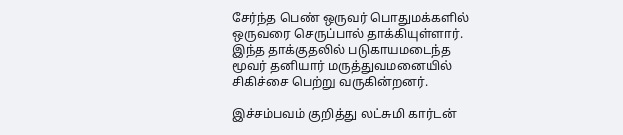சேர்ந்த பெண் ஒருவர் பொதுமக்களில் ஒருவரை செருப்பால் தாக்கியுள்ளார். இந்த தாக்குதலில் படுகாயமடைந்த மூவர் தனியார் மருத்துவமனையில் சிகிச்சை பெற்று வருகின்றனர்.

இச்சம்பவம் குறித்து லட்சுமி கார்டன்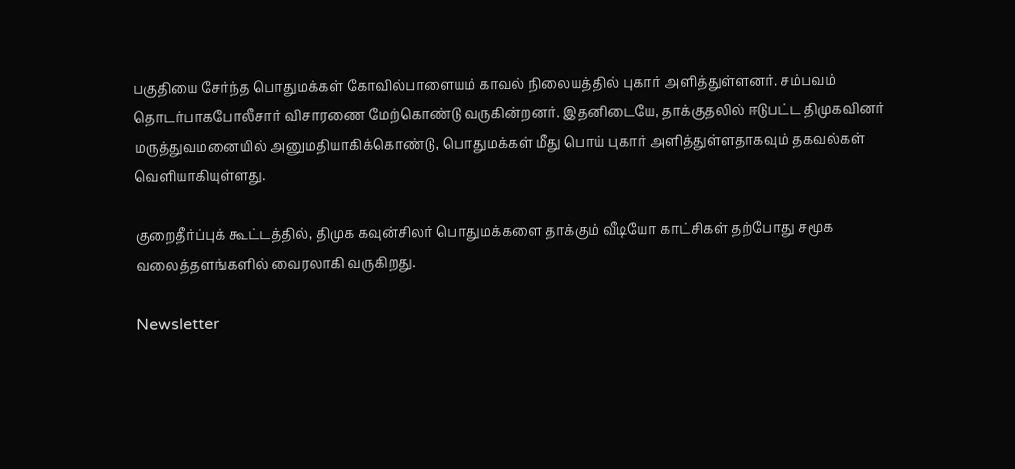பகுதியை சேர்ந்த பொதுமக்கள் கோவில்பாளையம் காவல் நிலையத்தில் புகார் அளித்துள்ளனர். சம்பவம் தொடர்பாகபோலீசார் விசாரணை மேற்கொண்டு வருகின்றனர். இதனிடையே, தாக்குதலில் ஈடுபட்ட திமுகவினர் மருத்துவமனையில் அனுமதியாகிக்கொண்டு, பொதுமக்கள் மீது பொய் புகார் அளித்துள்ளதாகவும் தகவல்கள் வெளியாகியுள்ளது.

குறைதீர்ப்புக் கூட்டத்தில், திமுக கவுன்சிலர் பொதுமக்களை தாக்கும் வீடியோ காட்சிகள் தற்போது சமூக வலைத்தளங்களில் வைரலாகி வருகிறது.

Newsletter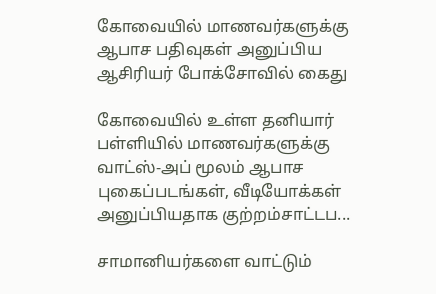கோவையில் மாணவர்களுக்கு ஆபாச பதிவுகள் அனுப்பிய ஆசிரியர் போக்சோவில் கைது

கோவையில் உள்ள தனியார் பள்ளியில் மாணவர்களுக்கு வாட்ஸ்-அப் மூலம் ஆபாச புகைப்படங்கள், வீடியோக்கள் அனுப்பியதாக குற்றம்சாட்டப...

சாமானியர்களை வாட்டும்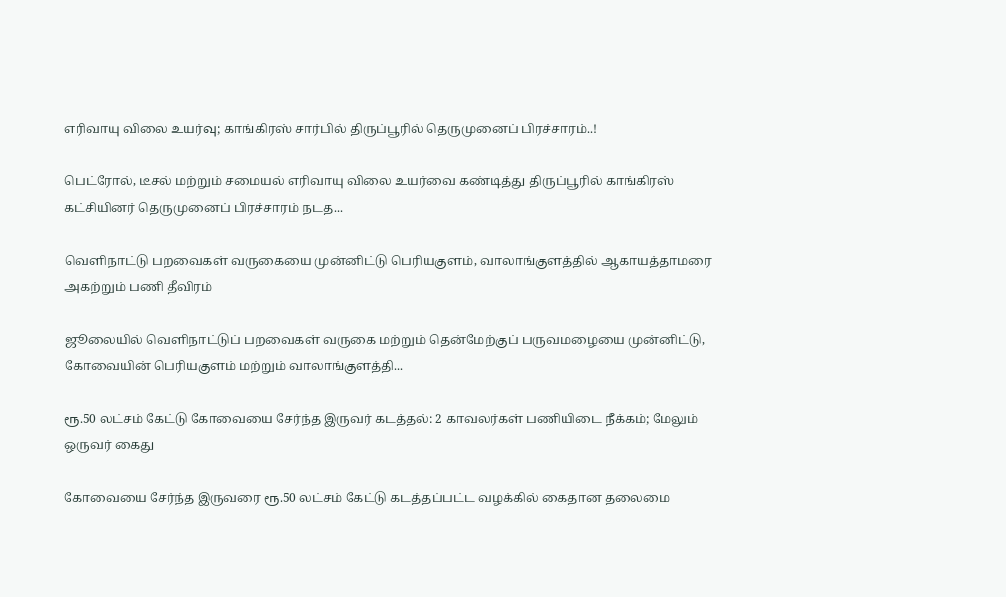எரிவாயு விலை உயர்வு; காங்கிரஸ் சார்பில் திருப்பூரில் தெருமுனைப் பிரச்சாரம்..!

பெட்ரோல், டீசல் மற்றும் சமையல் எரிவாயு விலை உயர்வை கண்டித்து திருப்பூரில் காங்கிரஸ் கட்சியினர் தெருமுனைப் பிரச்சாரம் நடத...

வெளிநாட்டு பறவைகள் வருகையை முன்னிட்டு பெரியகுளம், வாலாங்குளத்தில் ஆகாயத்தாமரை அகற்றும் பணி தீவிரம்

ஜூலையில் வெளிநாட்டுப் பறவைகள் வருகை மற்றும் தென்மேற்குப் பருவமழையை முன்னிட்டு, கோவையின் பெரியகுளம் மற்றும் வாலாங்குளத்தி...

ரூ.50 லட்சம் கேட்டு கோவையை சேர்ந்த இருவர் கடத்தல்: 2 காவலர்கள் பணியிடை நீக்கம்; மேலும் ஒருவர் கைது

கோவையை சேர்ந்த இருவரை ரூ.50 லட்சம் கேட்டு கடத்தப்பட்ட வழக்கில் கைதான தலைமை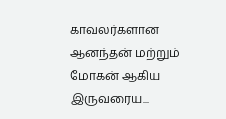காவலர்களான ஆனந்தன் மற்றும் மோகன் ஆகிய இருவரைய...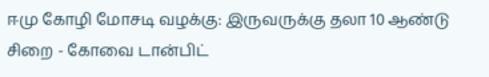ஈமு கோழி மோசடி வழக்கு: இருவருக்கு தலா 10 ஆண்டு சிறை - கோவை டான்பிட்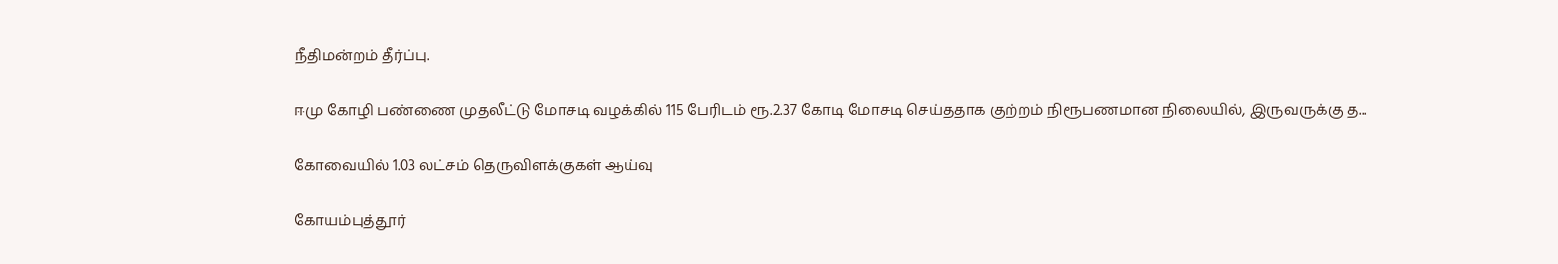நீதிமன்றம் தீர்ப்பு.

ஈமு கோழி பண்ணை முதலீட்டு மோசடி வழக்கில் 115 பேரிடம் ரூ.2.37 கோடி மோசடி செய்ததாக குற்றம் நிரூபணமான நிலையில், இருவருக்கு த...

கோவையில் 1.03 லட்சம் தெருவிளக்குகள் ஆய்வு

கோயம்புத்தூர்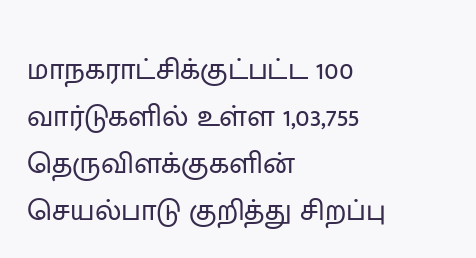மாநகராட்சிக்குட்பட்ட 100 வார்டுகளில் உள்ள 1,03,755 தெருவிளக்குகளின் செயல்பாடு குறித்து சிறப்பு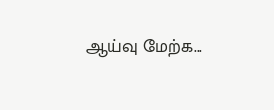ஆய்வு மேற்க...